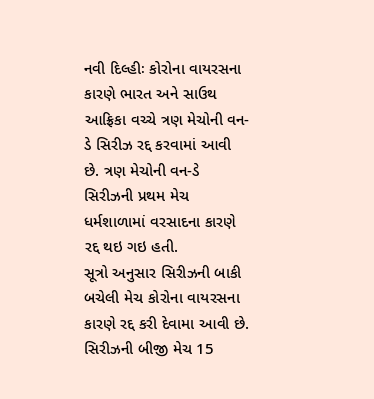નવી દિલ્હીઃ કોરોના વાયરસના કારણે ભારત અને સાઉથ આફ્રિકા વચ્ચે ત્રણ મેચોની વન-ડે સિરીઝ રદ્દ કરવામાં આવી છે. ત્રણ મેચોની વન-ડે સિરીઝની પ્રથમ મેચ ધર્મશાળામાં વરસાદના કારણે રદ્દ થઇ ગઇ હતી.
સૂત્રો અનુસાર સિરીઝની બાકી બચેલી મેચ કોરોના વાયરસના કારણે રદ્દ કરી દેવામા આવી છે. સિરીઝની બીજી મેચ 15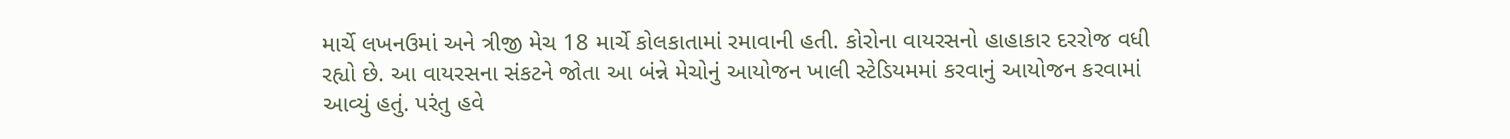માર્ચે લખનઉમાં અને ત્રીજી મેચ 18 માર્ચે કોલકાતામાં રમાવાની હતી. કોરોના વાયરસનો હાહાકાર દરરોજ વધી રહ્યો છે. આ વાયરસના સંકટને જોતા આ બંન્ને મેચોનું આયોજન ખાલી સ્ટેડિયમમાં કરવાનું આયોજન કરવામાં આવ્યું હતું. પરંતુ હવે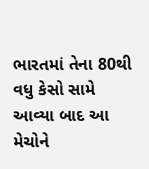ભારતમાં તેના 80થી વધુ કેસો સામે આવ્યા બાદ આ મેચોને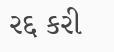રદ્દ કરી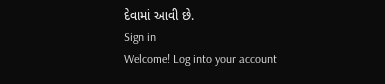દેવામાં આવી છે.
Sign in
Welcome! Log into your account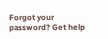Forgot your password? Get help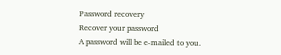Password recovery
Recover your password
A password will be e-mailed to you.